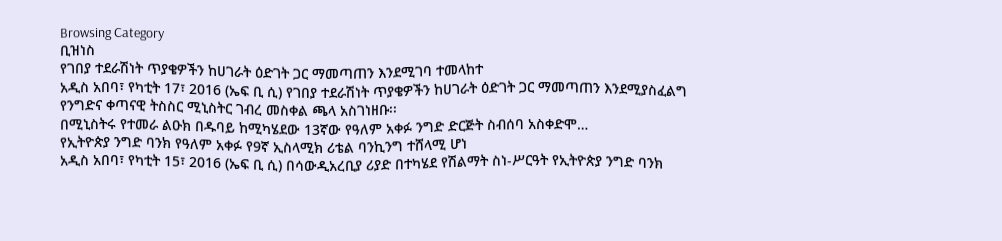Browsing Category
ቢዝነስ
የገበያ ተደራሽነት ጥያቄዎችን ከሀገራት ዕድገት ጋር ማመጣጠን እንደሚገባ ተመላከተ
አዲስ አበባ፣ የካቲት 17፣ 2016 (ኤፍ ቢ ሲ) የገበያ ተደራሽነት ጥያቄዎችን ከሀገራት ዕድገት ጋር ማመጣጠን እንደሚያስፈልግ የንግድና ቀጣናዊ ትስስር ሚኒስትር ገብረ መስቀል ጫላ አስገነዘቡ፡፡
በሚኒስትሩ የተመራ ልዑክ በዱባይ ከሚካሄደው 13ኛው የዓለም አቀፉ ንግድ ድርጅት ስብሰባ አስቀድሞ…
የኢትዮጵያ ንግድ ባንክ የዓለም አቀፉ የ9ኛ ኢስላሚክ ሪቴል ባንኪንግ ተሸላሚ ሆነ
አዲስ አበባ፣ የካቲት 15፣ 2016 (ኤፍ ቢ ሲ) በሳውዲአረቢያ ሪያድ በተካሄደ የሽልማት ስነ-ሥርዓት የኢትዮጵያ ንግድ ባንክ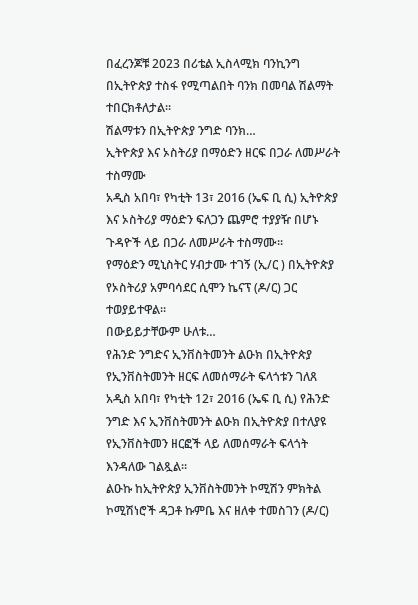በፈረንጆቹ 2023 በሪቴል ኢስላሚክ ባንኪንግ በኢትዮጵያ ተስፋ የሚጣልበት ባንክ በመባል ሽልማት ተበርክቶለታል፡፡
ሽልማቱን በኢትዮጵያ ንግድ ባንክ…
ኢትዮጵያ እና ኦስትሪያ በማዕድን ዘርፍ በጋራ ለመሥራት ተስማሙ
አዲስ አበባ፣ የካቲት 13፣ 2016 (ኤፍ ቢ ሲ) ኢትዮጵያ እና ኦስትሪያ ማዕድን ፍለጋን ጨምሮ ተያያዥ በሆኑ ጉዳዮች ላይ በጋራ ለመሥራት ተስማሙ፡፡
የማዕድን ሚኒስትር ሃብታሙ ተገኝ (ኢ/ር ) በኢትዮጵያ የኦስትሪያ አምባሳደር ሲሞን ኬናፕ (ዶ/ር) ጋር ተወያይተዋል፡፡
በውይይታቸውም ሁለቱ…
የሕንድ ንግድና ኢንቨስትመንት ልዑክ በኢትዮጵያ የኢንቨስትመንት ዘርፍ ለመሰማራት ፍላጎቱን ገለጸ
አዲስ አበባ፣ የካቲት 12፣ 2016 (ኤፍ ቢ ሲ) የሕንድ ንግድ እና ኢንቨስትመንት ልዑክ በኢትዮጵያ በተለያዩ የኢንቨስትመን ዘርፎች ላይ ለመሰማራት ፍላጎት እንዳለው ገልጿል፡፡
ልዑኩ ከኢትዮጵያ ኢንቨስትመንት ኮሚሽን ምክትል ኮሚሽነሮች ዳጋቶ ኩምቤ እና ዘለቀ ተመስገን (ዶ/ር)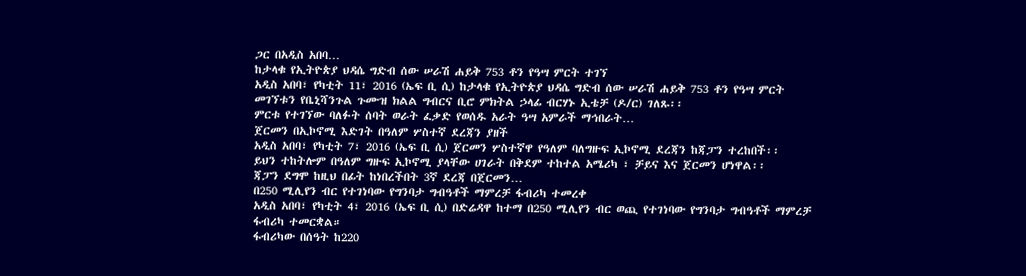ጋር በአዲስ አበባ…
ከታላቁ የኢትዮጵያ ህዳሴ ግድብ ሰው ሠራሽ ሐይቅ 753 ቶን የዓሣ ምርት ተገኘ
አዲስ አበባ፣ የካቲት 11፣ 2016 (ኤፍ ቢ ሲ) ከታላቁ የኢትዮጵያ ህዳሴ ግድብ ሰው ሠራሽ ሐይቅ 753 ቶን የዓሣ ምርት መገኘቱን የቤኒሻንጉል ጉሙዝ ክልል ግብርና ቢሮ ምክትል ኃላፊ ብርሃኑ ኢቴቻ (ዶ/ር) ገለጹ፡፡
ምርቱ የተገኘው ባለፉት ሰባት ወራት ፈቃድ የወሰዱ አራት ዓሣ አምራች ማኅበራት…
ጀርመን በኢኮኖሚ እድገት በዓለም ሦስተኛ ደረጃን ያዘች
አዲስ አበባ፣ የካቲት 7፣ 2016 (ኤፍ ቢ ሲ) ጀርመን ሦስተኛዋ የዓለም ባለግዙፍ ኢኮኖሚ ደረጃን ከጃፓን ተረከበች፡፡
ይህን ተከትሎም በዓለም ግዙፍ ኢኮኖሚ ያላቸው ሀገራት በቅደም ተከተል አሜሪካ ፣ ቻይና እና ጀርመን ሆነዋል፡፡
ጃፓን ደግሞ ከዚህ በፊት ከነበረችበት 3ኛ ደረጃ በጀርመን…
በ250 ሚሊየን ብር የተገነባው የግንባታ ግብዓቶች ማምረቻ ፋብሪካ ተመረቀ
አዲስ አበባ፣ የካቲት 4፣ 2016 (ኤፍ ቢ ሲ) በድሬዳዋ ከተማ በ250 ሚሊየን ብር ወጪ የተገነባው የግንባታ ግብዓቶች ማምረቻ ፋብሪካ ተመርቋል።
ፋብሪካው በሰዓት ከ220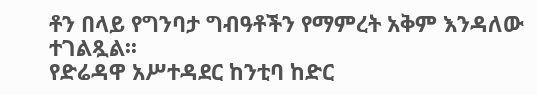ቶን በላይ የግንባታ ግብዓቶችን የማምረት አቅም እንዳለው ተገልጿል፡፡
የድሬዳዋ አሥተዳደር ከንቲባ ከድር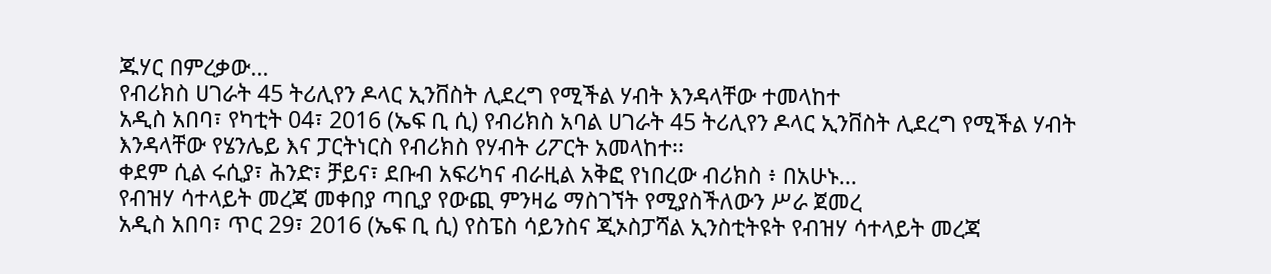ጁሃር በምረቃው…
የብሪክስ ሀገራት 45 ትሪሊየን ዶላር ኢንቨስት ሊደረግ የሚችል ሃብት እንዳላቸው ተመላከተ
አዲስ አበባ፣ የካቲት 04፣ 2016 (ኤፍ ቢ ሲ) የብሪክስ አባል ሀገራት 45 ትሪሊየን ዶላር ኢንቨስት ሊደረግ የሚችል ሃብት እንዳላቸው የሄንሌይ እና ፓርትነርስ የብሪክስ የሃብት ሪፖርት አመላከተ፡፡
ቀደም ሲል ሩሲያ፣ ሕንድ፣ ቻይና፣ ደቡብ አፍሪካና ብራዚል አቅፎ የነበረው ብሪክስ ፥ በአሁኑ…
የብዝሃ ሳተላይት መረጃ መቀበያ ጣቢያ የውጪ ምንዛሬ ማስገኘት የሚያስችለውን ሥራ ጀመረ
አዲስ አበባ፣ ጥር 29፣ 2016 (ኤፍ ቢ ሲ) የስፔስ ሳይንስና ጂኦስፓሻል ኢንስቲትዩት የብዝሃ ሳተላይት መረጃ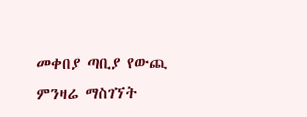መቀበያ ጣቢያ የውጪ ምንዛሬ ማስገኘት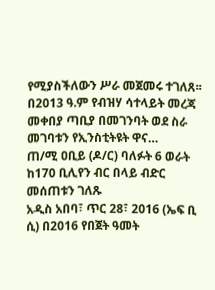የሚያስችለውን ሥራ መጀመሩ ተገለጸ፡፡
በ2013 ዓ.ም የብዝሃ ሳተላይት መረጃ መቀበያ ጣቢያ በመገንባት ወደ ስራ መገባቱን የኢንስቲትዩት ዋና…
ጠ/ሚ ዐቢይ (ዶ/ር) ባለፉት 6 ወራት ከ170 ቢሊየን ብር በላይ ብድር መሰጠቱን ገለጹ
አዲስ አበባ፣ ጥር 28፣ 2016 (ኤፍ ቢ ሲ) በ2016 የበጀት ዓመት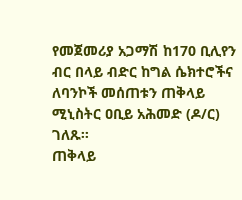የመጀመሪያ አጋማሽ ከ170 ቢሊየን ብር በላይ ብድር ከግል ሴክተሮችና ለባንኮች መሰጠቱን ጠቅላይ ሚኒስትር ዐቢይ አሕመድ (ዶ/ር) ገለጹ፡፡
ጠቅላይ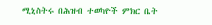ሚኒስትሩ በሕዝብ ተወካዮች ምክር ቤት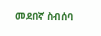መደበኛ ስብሰባ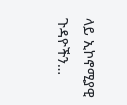ላይ ኢኮኖሚያዊ ጉዳዮችን…